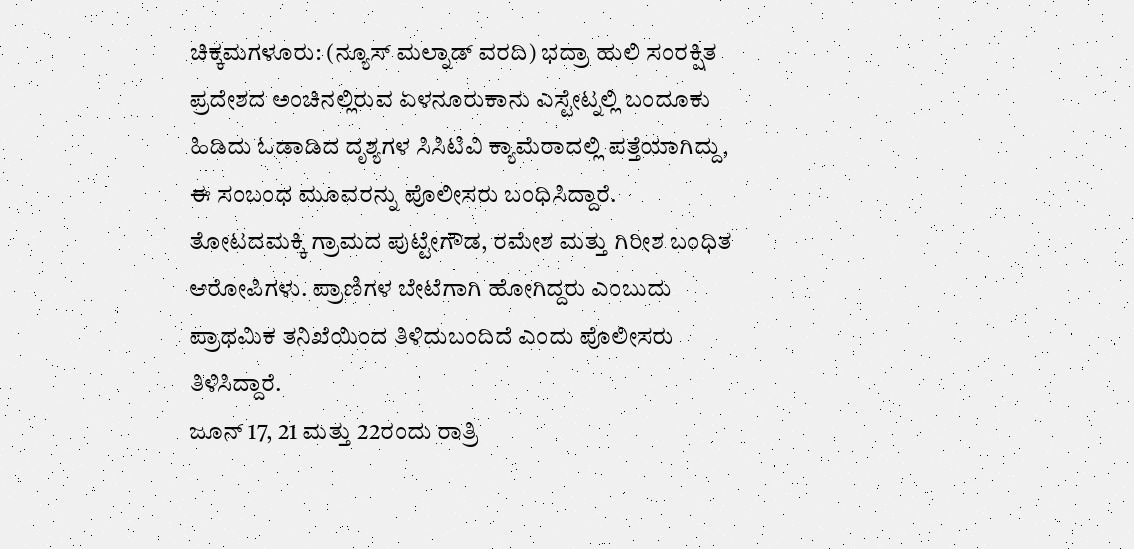ಚಿಕ್ಕಮಗಳೂರು: (ನ್ಯೂಸ್ ಮಲ್ನಾಡ್ ವರದಿ) ಭದ್ರಾ ಹುಲಿ ಸಂರಕ್ಷಿತ ಪ್ರದೇಶದ ಅಂಚಿನಲ್ಲಿರುವ ಏಳನೂರುಕಾನು ಎಸ್ಟೇಟ್ನಲ್ಲಿ ಬಂದೂಕು ಹಿಡಿದು ಓಡಾಡಿದ ದೃಶ್ಯಗಳ ಸಿಸಿಟಿವಿ ಕ್ಯಾಮೆರಾದಲ್ಲಿ ಪತ್ತೆಯಾಗಿದ್ದು, ಈ ಸಂಬಂಧ ಮೂವರನ್ನು ಪೊಲೀಸರು ಬಂಧಿಸಿದ್ದಾರೆ.
ತೋಟದಮಕ್ಕಿ ಗ್ರಾಮದ ಪುಟ್ಟೇಗೌಡ, ರಮೇಶ ಮತ್ತು ಗಿರೀಶ ಬಂಧಿತ ಆರೋಪಿಗಳು. ಪ್ರಾಣಿಗಳ ಬೇಟೆಗಾಗಿ ಹೋಗಿದ್ದರು ಎಂಬುದು ಪ್ರಾಥಮಿಕ ತನಿಖೆಯಿಂದ ತಿಳಿದುಬಂದಿದೆ ಎಂದು ಪೊಲೀಸರು ತಿಳಿಸಿದ್ದಾರೆ.
ಜೂನ್ 17, 21 ಮತ್ತು 22ರಂದು ರಾತ್ರಿ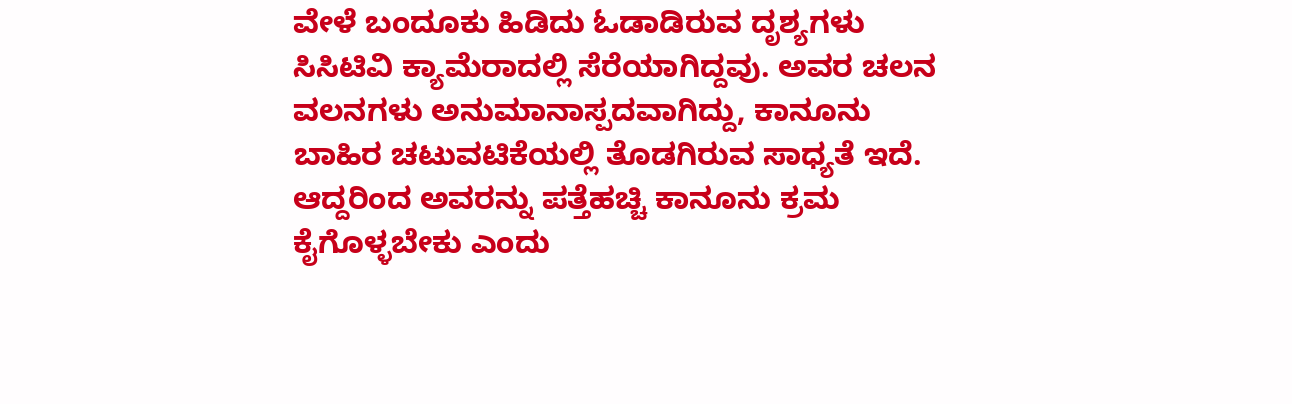ವೇಳೆ ಬಂದೂಕು ಹಿಡಿದು ಓಡಾಡಿರುವ ದೃಶ್ಯಗಳು ಸಿಸಿಟಿವಿ ಕ್ಯಾಮೆರಾದಲ್ಲಿ ಸೆರೆಯಾಗಿದ್ದವು. ಅವರ ಚಲನ ವಲನಗಳು ಅನುಮಾನಾಸ್ಪದವಾಗಿದ್ದು, ಕಾನೂನು ಬಾಹಿರ ಚಟುವಟಿಕೆಯಲ್ಲಿ ತೊಡಗಿರುವ ಸಾಧ್ಯತೆ ಇದೆ. ಆದ್ದರಿಂದ ಅವರನ್ನು ಪತ್ತೆಹಚ್ಚಿ ಕಾನೂನು ಕ್ರಮ ಕೈಗೊಳ್ಳಬೇಕು ಎಂದು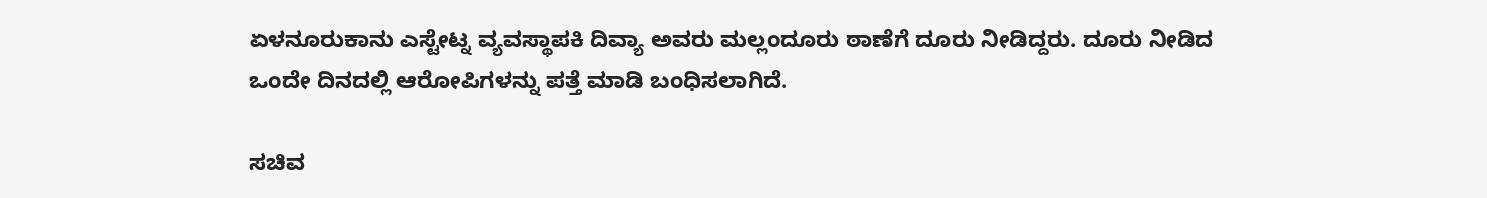ಏಳನೂರುಕಾನು ಎಸ್ಟೇಟ್ನ ವ್ಯವಸ್ಥಾಪಕಿ ದಿವ್ಯಾ ಅವರು ಮಲ್ಲಂದೂರು ಠಾಣೆಗೆ ದೂರು ನೀಡಿದ್ದರು. ದೂರು ನೀಡಿದ ಒಂದೇ ದಿನದಲ್ಲಿ ಆರೋಪಿಗಳನ್ನು ಪತ್ತೆ ಮಾಡಿ ಬಂಧಿಸಲಾಗಿದೆ.

ಸಚಿವ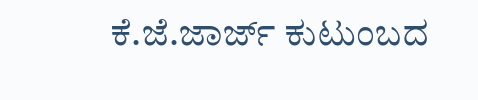ಕೆ.ಜೆ.ಜಾರ್ಜ್ ಕುಟುಂಬದ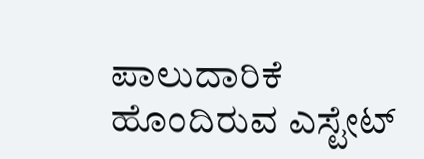ಪಾಲುದಾರಿಕೆ ಹೊಂದಿರುವ ಎಸ್ಟೇಟ್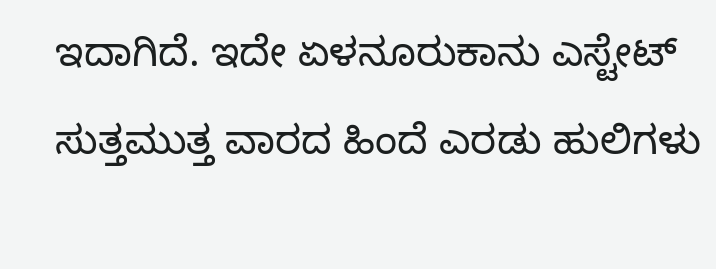ಇದಾಗಿದೆ. ಇದೇ ಏಳನೂರುಕಾನು ಎಸ್ಟೇಟ್ ಸುತ್ತಮುತ್ತ ವಾರದ ಹಿಂದೆ ಎರಡು ಹುಲಿಗಳು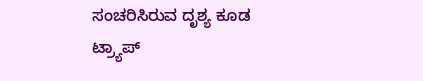ಸಂಚರಿಸಿರುವ ದೃಶ್ಯ ಕೂಡ ಟ್ರ್ಯಾಪ್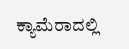ಕ್ಯಾಮೆರಾದಲ್ಲಿ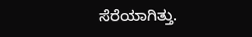ಸೆರೆಯಾಗಿತ್ತು.